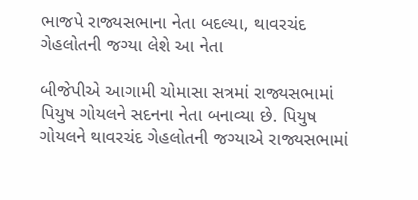ભાજપે રાજ્યસભાના નેતા બદલ્યા, થાવરચંદ ગેહલોતની જગ્યા લેશે આ નેતા

બીજેપીએ આગામી ચોમાસા સત્રમાં રાજ્યસભામાં પિયુષ ગોયલને સદનના નેતા બનાવ્યા છે. પિયુષ ગોયલને થાવરચંદ ગેહલોતની જગ્યાએ રાજ્યસભામાં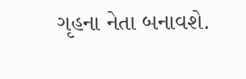ગૃહના નેતા બનાવશે.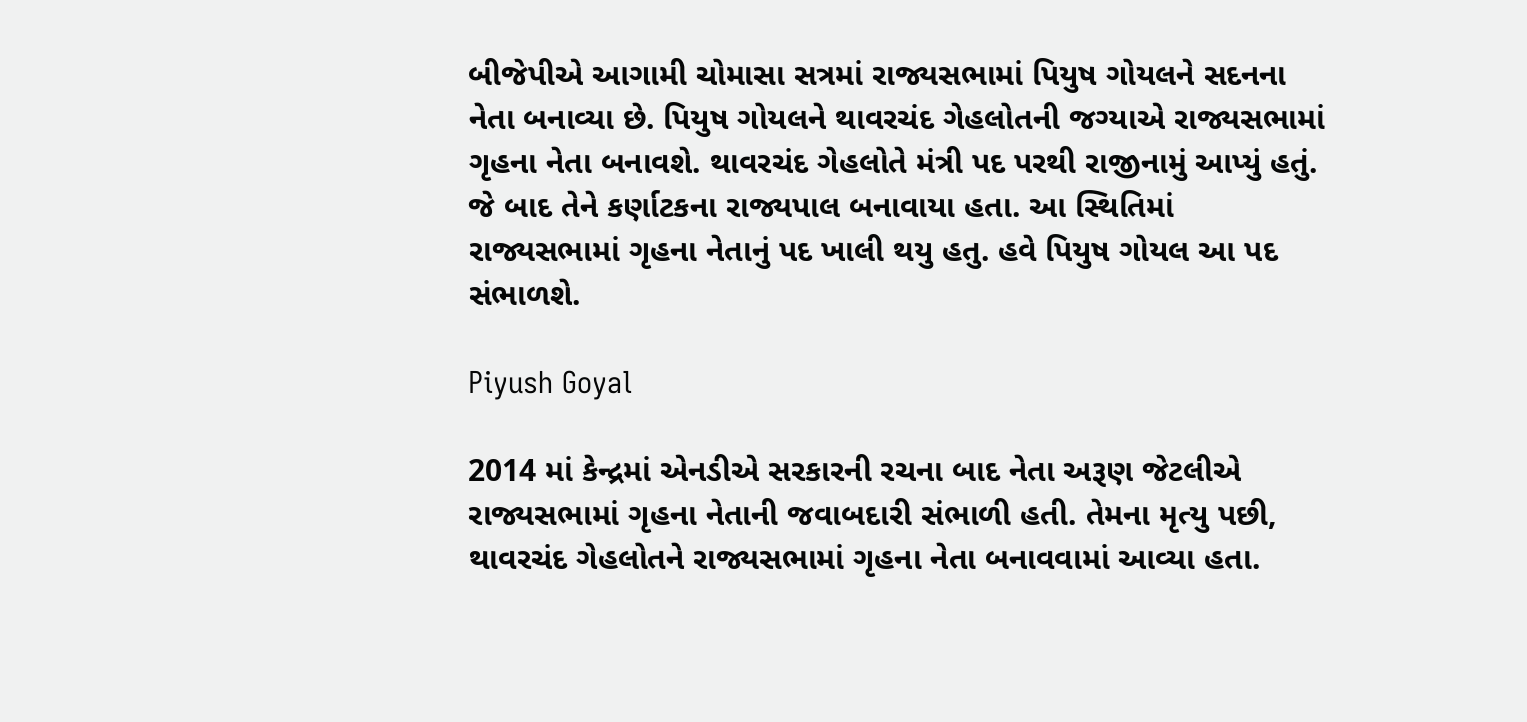બીજેપીએ આગામી ચોમાસા સત્રમાં રાજ્યસભામાં પિયુષ ગોયલને સદનના નેતા બનાવ્યા છે. પિયુષ ગોયલને થાવરચંદ ગેહલોતની જગ્યાએ રાજ્યસભામાં ગૃહના નેતા બનાવશે. થાવરચંદ ગેહલોતે મંત્રી પદ પરથી રાજીનામું આપ્યું હતું. જે બાદ તેને કર્ણાટકના રાજ્યપાલ બનાવાયા હતા. આ સ્થિતિમાં રાજ્યસભામાં ગૃહના નેતાનું પદ ખાલી થયુ હતુ. હવે પિયુષ ગોયલ આ પદ સંભાળશે.

Piyush Goyal

2014 માં કેન્દ્રમાં એનડીએ સરકારની રચના બાદ નેતા અરૂણ જેટલીએ રાજ્યસભામાં ગૃહના નેતાની જવાબદારી સંભાળી હતી. તેમના મૃત્યુ પછી, થાવરચંદ ગેહલોતને રાજ્યસભામાં ગૃહના નેતા બનાવવામાં આવ્યા હતા.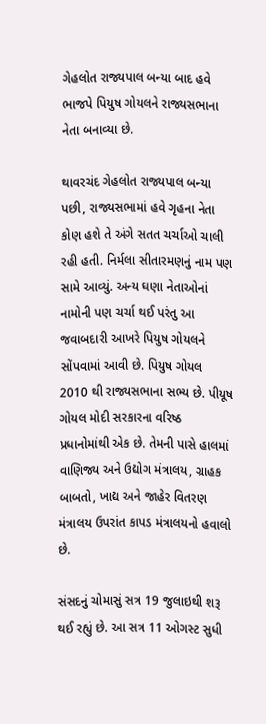ગેહલોત રાજ્યપાલ બન્યા બાદ હવે ભાજપે પિયુષ ગોયલને રાજ્યસભાના નેતા બનાવ્યા છે.

થાવરચંદ ગેહલોત રાજ્યપાલ બન્યા પછી, રાજ્યસભામાં હવે ગૃહના નેતા કોણ હશે તે અંગે સતત ચર્ચાઓ ચાલી રહી હતી. નિર્મલા સીતારમણનું નામ પણ સામે આવ્યું. અન્ય ઘણા નેતાઓનાં નામોની પણ ચર્ચા થઈ પરંતુ આ જવાબદારી આખરે પિયુષ ગોયલને સોંપવામાં આવી છે. પિયુષ ગોયલ 2010 થી રાજ્યસભાના સભ્ય છે. પીયૂષ ગોયલ મોદી સરકારના વરિષ્ઠ પ્રધાનોમાંથી એક છે. તેમની પાસે હાલમાં વાણિજ્ય અને ઉદ્યોગ મંત્રાલય, ગ્રાહક બાબતો, ખાદ્ય અને જાહેર વિતરણ મંત્રાલય ઉપરાંત કાપડ મંત્રાલયનો હવાલો છે.

સંસદનું ચોમાસું સત્ર 19 જુલાઇથી શરૂ થઈ રહ્યું છે. આ સત્ર 11 ઓગસ્ટ સુધી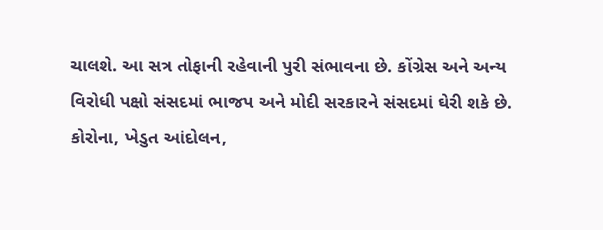ચાલશે. આ સત્ર તોફાની રહેવાની પુરી સંભાવના છે. કોંગ્રેસ અને અન્ય વિરોધી પક્ષો સંસદમાં ભાજપ અને મોદી સરકારને સંસદમાં ઘેરી શકે છે. કોરોના, ખેડુત આંદોલન,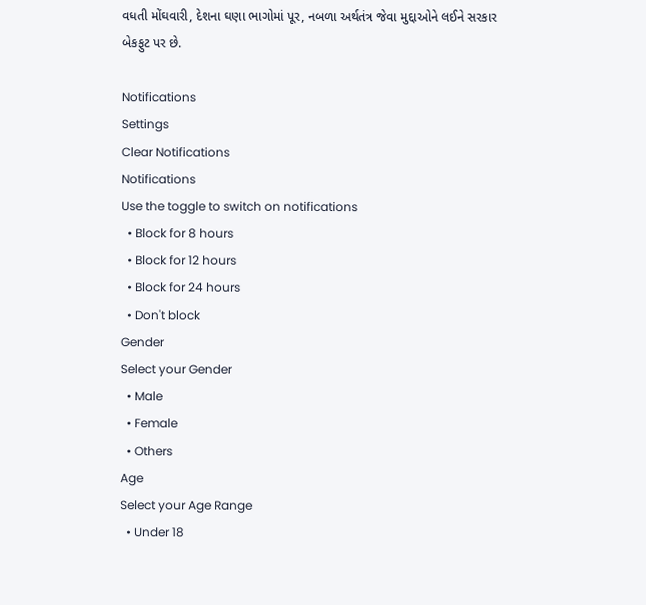વધતી મોંઘવારી, દેશના ઘણા ભાગોમાં પૂર, નબળા અર્થતંત્ર જેવા મુદ્દાઓને લઈને સરકાર બેકફુટ પર છે.

Notifications
Settings
Clear Notifications
Notifications
Use the toggle to switch on notifications
  • Block for 8 hours
  • Block for 12 hours
  • Block for 24 hours
  • Don't block
Gender
Select your Gender
  • Male
  • Female
  • Others
Age
Select your Age Range
  • Under 18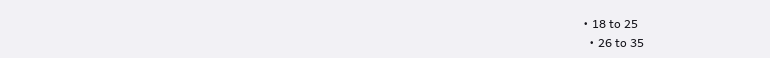• 18 to 25
  • 26 to 35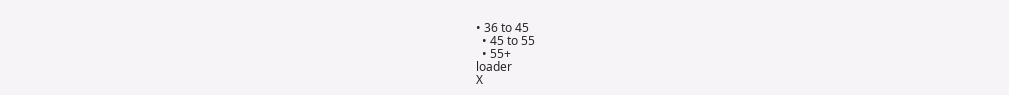• 36 to 45
  • 45 to 55
  • 55+
loader
X